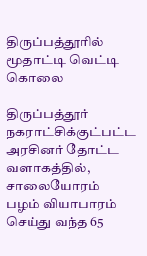திருப்பத்தூரில் மூதாட்டி வெட்டி கொலை

திருப்பத்தூர் நகராட்சிக்குட்பட்ட அரசினர் தோட்ட வளாகத்தில், சாலையோரம் பழம் வியாபாரம் செய்து வந்த 65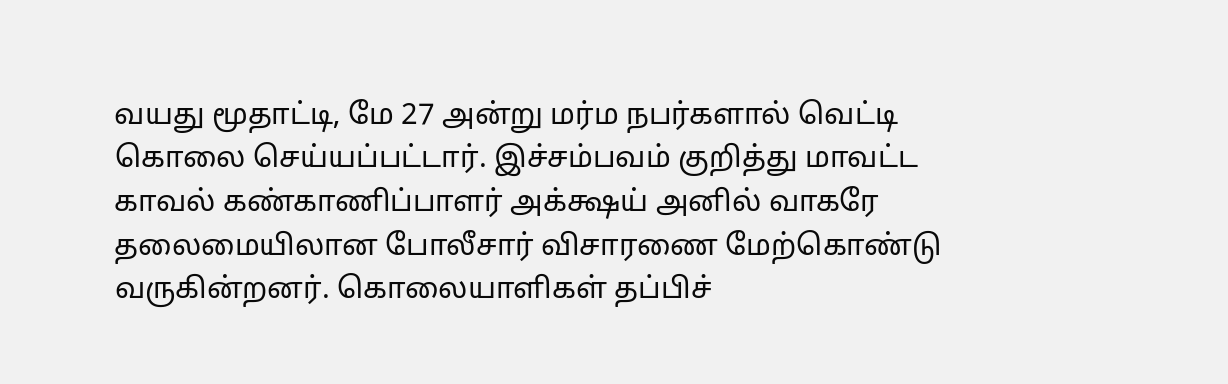வயது மூதாட்டி, மே 27 அன்று மர்ம நபர்களால் வெட்டி கொலை செய்யப்பட்டார். இச்சம்பவம் குறித்து மாவட்ட காவல் கண்காணிப்பாளர் அக்க்ஷய் அனில் வாகரே தலைமையிலான போலீசார் விசாரணை மேற்கொண்டு வருகின்றனர். கொலையாளிகள் தப்பிச்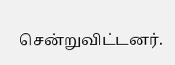சென்றுவிட்டனர்.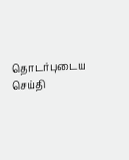தொடர்புடைய செய்தி